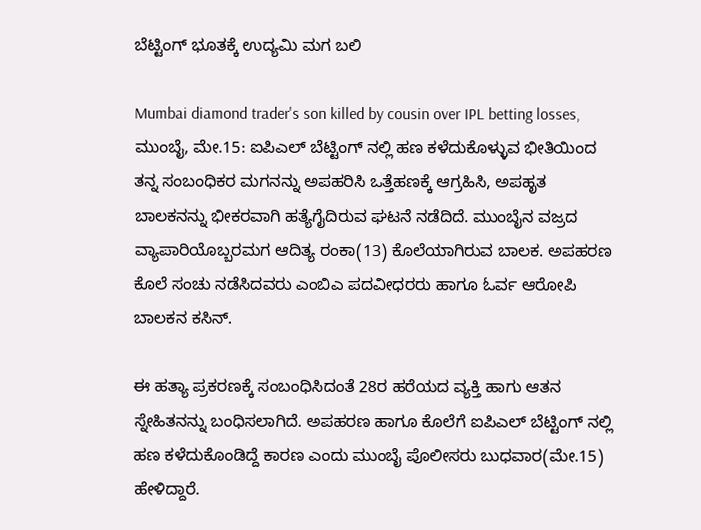ಬೆಟ್ಟಿಂಗ್ ಭೂತಕ್ಕೆ ಉದ್ಯಮಿ ಮಗ ಬಲಿ

Mumbai diamond trader's son killed by cousin over IPL betting losses,
ಮುಂಬೈ, ಮೇ.15: ಐಪಿಎಲ್ ಬೆಟ್ಟಿಂಗ್ ನಲ್ಲಿ ಹಣ ಕಳೆದುಕೊಳ್ಳುವ ಭೀತಿಯಿಂದ ತನ್ನ ಸಂಬಂಧಿಕರ ಮಗನನ್ನು ಅಪಹರಿಸಿ ಒತ್ತೆಹಣಕ್ಕೆ ಆಗ್ರಹಿಸಿ, ಅಪಹೃತ ಬಾಲಕನನ್ನು ಭೀಕರವಾಗಿ ಹತ್ಯೆಗೈದಿರುವ ಘಟನೆ ನಡೆದಿದೆ. ಮುಂಬೈನ ವಜ್ರದ ವ್ಯಾಪಾರಿಯೊಬ್ಬರಮಗ ಆದಿತ್ಯ ರಂಕಾ(13) ಕೊಲೆಯಾಗಿರುವ ಬಾಲಕ. ಅಪಹರಣ ಕೊಲೆ ಸಂಚು ನಡೆಸಿದವರು ಎಂಬಿಎ ಪದವೀಧರರು ಹಾಗೂ ಓರ್ವ ಆರೋಪಿ ಬಾಲಕನ ಕಸಿನ್.

ಈ ಹತ್ಯಾ ಪ್ರಕರಣಕ್ಕೆ ಸಂಬಂಧಿಸಿದಂತೆ 28ರ ಹರೆಯದ ವ್ಯಕ್ತಿ ಹಾಗು ಆತನ ಸ್ನೇಹಿತನನ್ನು ಬಂಧಿಸಲಾಗಿದೆ. ಅಪಹರಣ ಹಾಗೂ ಕೊಲೆಗೆ ಐಪಿಎಲ್ ಬೆಟ್ಟಿಂಗ್ ನಲ್ಲಿ ಹಣ ಕಳೆದುಕೊಂಡಿದ್ದೆ ಕಾರಣ ಎಂದು ಮುಂಬೈ ಪೊಲೀಸರು ಬುಧವಾರ(ಮೇ.15) ಹೇಳಿದ್ದಾರೆ.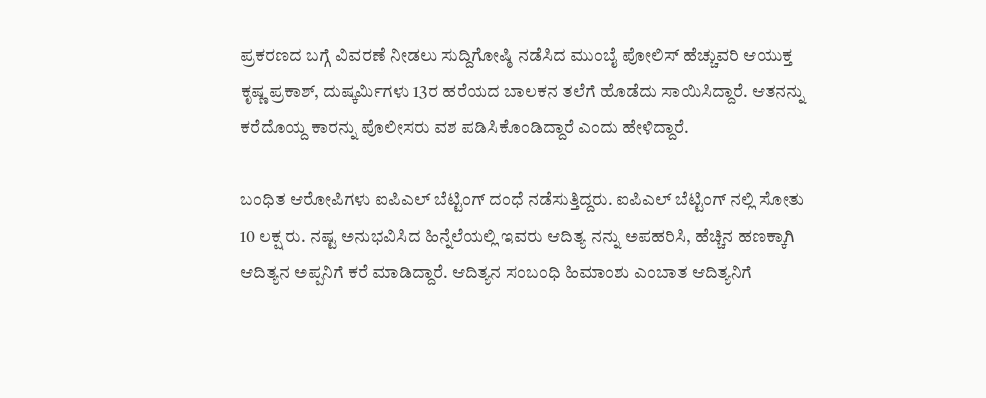ಪ್ರಕರಣದ ಬಗ್ಗೆ ವಿವರಣೆ ನೀಡಲು ಸುದ್ದಿಗೋಷ್ಠಿ ನಡೆಸಿದ ಮುಂಬೈ ಪೋಲಿಸ್ ಹೆಚ್ಚುವರಿ ಆಯುಕ್ತ ಕೃಷ್ಣ ಪ್ರಕಾಶ್, ದುಷ್ಕರ್ಮಿಗಳು 13ರ ಹರೆಯದ ಬಾಲಕನ ತಲೆಗೆ ಹೊಡೆದು ಸಾಯಿಸಿದ್ದಾರೆ. ಆತನನ್ನು ಕರೆದೊಯ್ದ ಕಾರನ್ನು ಪೊಲೀಸರು ವಶ ಪಡಿಸಿಕೊಂಡಿದ್ದಾರೆ ಎಂದು ಹೇಳಿದ್ದಾರೆ.

ಬಂಧಿತ ಆರೋಪಿಗಳು ಐಪಿಎಲ್ ಬೆಟ್ಟಿಂಗ್ ದಂಧೆ ನಡೆಸುತ್ತಿದ್ದರು. ಐಪಿಎಲ್ ಬೆಟ್ಟಿಂಗ್ ನಲ್ಲಿ ಸೋತು 10 ಲಕ್ಷ ರು. ನಷ್ಟ ಅನುಭವಿಸಿದ ಹಿನ್ನೆಲೆಯಲ್ಲಿ ಇವರು ಆದಿತ್ಯ ನನ್ನು ಅಪಹರಿಸಿ, ಹೆಚ್ಚಿನ ಹಣಕ್ಕಾಗಿ ಆದಿತ್ಯನ ಅಪ್ಪನಿಗೆ ಕರೆ ಮಾಡಿದ್ದಾರೆ. ಆದಿತ್ಯನ ಸಂಬಂಧಿ ಹಿಮಾಂಶು ಎಂಬಾತ ಆದಿತ್ಯನಿಗೆ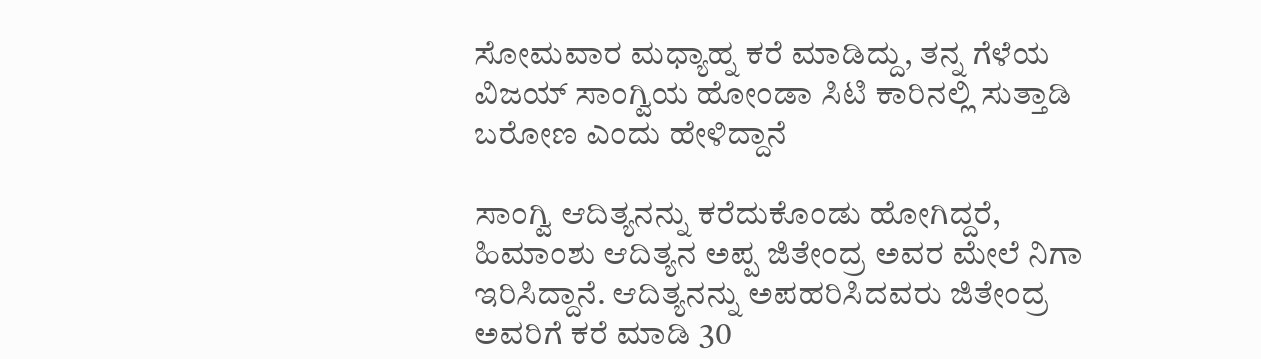ಸೋಮವಾರ ಮಧ್ಯಾಹ್ನ ಕರೆ ಮಾಡಿದ್ದು, ತನ್ನ ಗೆಳೆಯ ವಿಜಯ್ ಸಾಂಗ್ವಿಯ ಹೋಂಡಾ ಸಿಟಿ ಕಾರಿನಲ್ಲಿ ಸುತ್ತಾಡಿ ಬರೋಣ ಎಂದು ಹೇಳಿದ್ದಾನೆ

ಸಾಂಗ್ವಿ ಆದಿತ್ಯನನ್ನು ಕರೆದುಕೊಂಡು ಹೋಗಿದ್ದರೆ, ಹಿಮಾಂಶು ಆದಿತ್ಯನ ಅಪ್ಪ ಜಿತೇಂದ್ರ ಅವರ ಮೇಲೆ ನಿಗಾ ಇರಿಸಿದ್ದಾನೆ. ಆದಿತ್ಯನನ್ನು ಅಪಹರಿಸಿದವರು ಜಿತೇಂದ್ರ ಅವರಿಗೆ ಕರೆ ಮಾಡಿ 30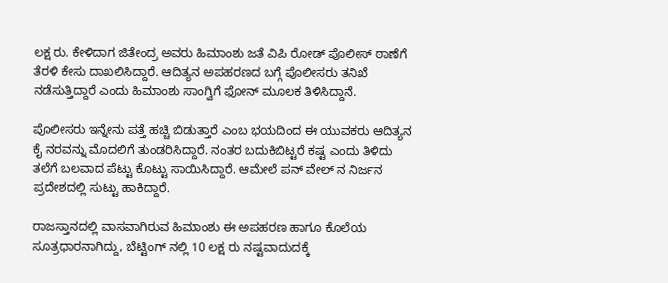ಲಕ್ಷ ರು. ಕೇಳಿದಾಗ ಜಿತೇಂದ್ರ ಅವರು ಹಿಮಾಂಶು ಜತೆ ವಿಪಿ ರೋಡ್ ಪೊಲೀಸ್ ಠಾಣೆಗೆ ತೆರಳಿ ಕೇಸು ದಾಖಲಿಸಿದ್ದಾರೆ. ಆದಿತ್ಯನ ಅಪಹರಣದ ಬಗ್ಗೆ ಪೊಲೀಸರು ತನಿಖೆ ನಡೆಸುತ್ತಿದ್ದಾರೆ ಎಂದು ಹಿಮಾಂಶು ಸಾಂಗ್ವಿಗೆ ಫೋನ್ ಮೂಲಕ ತಿಳಿಸಿದ್ದಾನೆ.

ಪೊಲೀಸರು ಇನ್ನೇನು ಪತ್ತೆ ಹಚ್ಚಿ ಬಿಡುತ್ತಾರೆ ಎಂಬ ಭಯದಿಂದ ಈ ಯುವಕರು ಆದಿತ್ಯನ ಕೈ ನರವನ್ನು ಮೊದಲಿಗೆ ತುಂಡರಿಸಿದ್ದಾರೆ. ನಂತರ ಬದುಕಿಬಿಟ್ಟರೆ ಕಷ್ಟ ಎಂದು ತಿಳಿದು ತಲೆಗೆ ಬಲವಾದ ಪೆಟ್ಟು ಕೊಟ್ಟು ಸಾಯಿಸಿದ್ದಾರೆ. ಆಮೇಲೆ ಪನ್ ವೇಲ್ ನ ನಿರ್ಜನ ಪ್ರದೇಶದಲ್ಲಿ ಸುಟ್ಟು ಹಾಕಿದ್ದಾರೆ.

ರಾಜಸ್ತಾನದಲ್ಲಿ ವಾಸವಾಗಿರುವ ಹಿಮಾಂಶು ಈ ಅಪಹರಣ ಹಾಗೂ ಕೊಲೆಯ ಸೂತ್ರಧಾರನಾಗಿದ್ದು, ಬೆಟ್ಟಿಂಗ್ ನಲ್ಲಿ 10 ಲಕ್ಷ ರು ನಷ್ಟವಾದುದಕ್ಕೆ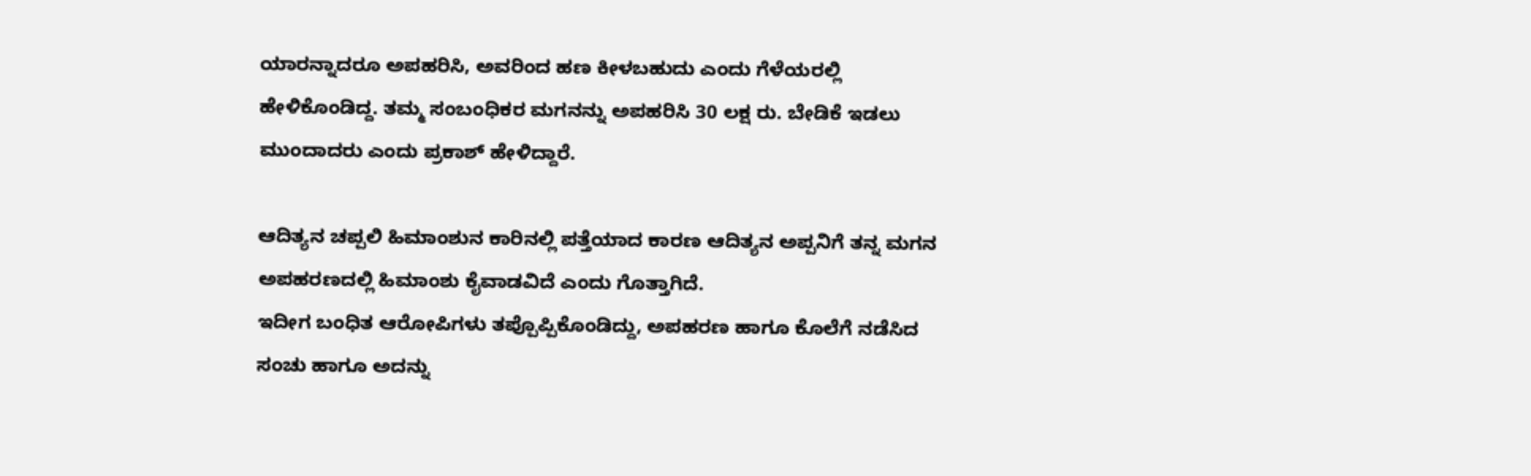ಯಾರನ್ನಾದರೂ ಅಪಹರಿಸಿ, ಅವರಿಂದ ಹಣ ಕೀಳಬಹುದು ಎಂದು ಗೆಳೆಯರಲ್ಲಿ ಹೇಳಿಕೊಂಡಿದ್ದ. ತಮ್ಮ ಸಂಬಂಧಿಕರ ಮಗನನ್ನು ಅಪಹರಿಸಿ 30 ಲಕ್ಷ ರು. ಬೇಡಿಕೆ ಇಡಲು ಮುಂದಾದರು ಎಂದು ಪ್ರಕಾಶ್ ಹೇಳಿದ್ದಾರೆ.

ಆದಿತ್ಯನ ಚಪ್ಪಲಿ ಹಿಮಾಂಶುನ ಕಾರಿನಲ್ಲಿ ಪತ್ತೆಯಾದ ಕಾರಣ ಆದಿತ್ಯನ ಅಪ್ಪನಿಗೆ ತನ್ನ ಮಗನ ಅಪಹರಣದಲ್ಲಿ ಹಿಮಾಂಶು ಕೈವಾಡವಿದೆ ಎಂದು ಗೊತ್ತಾಗಿದೆ.
ಇದೀಗ ಬಂಧಿತ ಆರೋಪಿಗಳು ತಪ್ಪೊಪ್ಪಿಕೊಂಡಿದ್ದು, ಅಪಹರಣ ಹಾಗೂ ಕೊಲೆಗೆ ನಡೆಸಿದ ಸಂಚು ಹಾಗೂ ಅದನ್ನು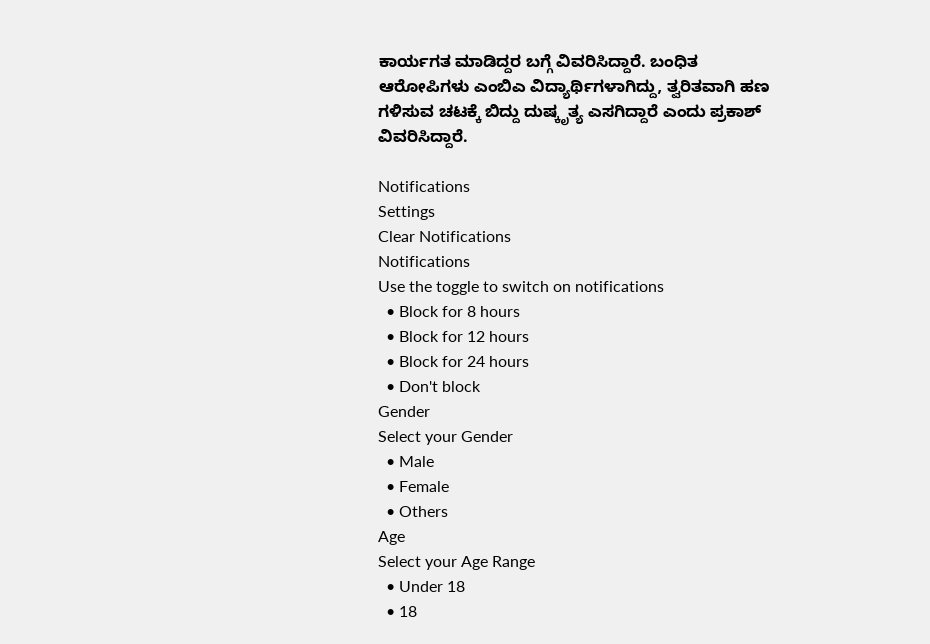ಕಾರ್ಯಗತ ಮಾಡಿದ್ದರ ಬಗ್ಗೆ ವಿವರಿಸಿದ್ದಾರೆ. ಬಂಧಿತ ಆರೋಪಿಗಳು ಎಂಬಿಎ ವಿದ್ಯಾರ್ಥಿಗಳಾಗಿದ್ದು, ತ್ವರಿತವಾಗಿ ಹಣ ಗಳಿಸುವ ಚಟಕ್ಕೆ ಬಿದ್ದು ದುಷ್ಕೃತ್ಯ ಎಸಗಿದ್ದಾರೆ ಎಂದು ಪ್ರಕಾಶ್ ವಿವರಿಸಿದ್ದಾರೆ.

Notifications
Settings
Clear Notifications
Notifications
Use the toggle to switch on notifications
  • Block for 8 hours
  • Block for 12 hours
  • Block for 24 hours
  • Don't block
Gender
Select your Gender
  • Male
  • Female
  • Others
Age
Select your Age Range
  • Under 18
  • 18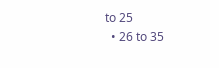to 25
  • 26 to 35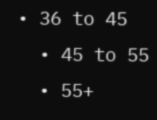• 36 to 45
  • 45 to 55
  • 55+